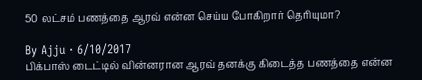50 லட்சம் பணத்தை ஆரவ் என்ன செய்ய போகிறார் தெரியுமா?

By Ajju · 6/10/2017
பிக்பாஸ் டைட்டில் வின்னரான ஆரவ் தனக்கு கிடைத்த பணத்தை என்ன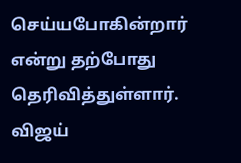செய்யபோகின்றார் என்று தற்போது தெரிவித்துள்ளார். விஜய்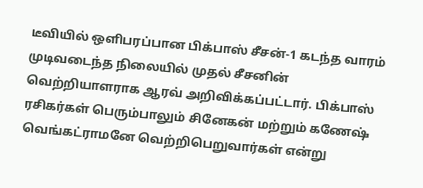டீவியில் ஒளிபரப்பான பிக்பாஸ் சீசன்-1 கடந்த வாரம் முடிவடைந்த நிலையில் முதல் சீசனின் வெற்றியாளராக ஆரவ் அறிவிக்கப்பட்டார். பிக்பாஸ் ரசிகர்கள் பெரும்பாலும் சினேகன் மற்றும் கணேஷ் வெங்கட்ராமனே வெற்றிபெறுவார்கள் என்று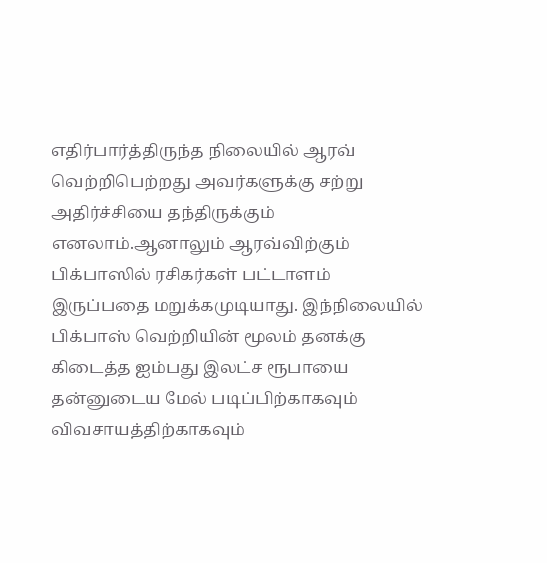எதிர்பார்த்திருந்த நிலையில் ஆரவ் வெற்றிபெற்றது அவர்களுக்கு சற்று அதிர்ச்சியை தந்திருக்கும் எனலாம்.ஆனாலும் ஆரவ்விற்கும் பிக்பாஸில் ரசிகர்கள் பட்டாளம் இருப்பதை மறுக்கமுடியாது. இந்நிலையில் பிக்பாஸ் வெற்றியின் மூலம் தனக்கு கிடைத்த ஐம்பது இலட்ச ரூபாயை தன்னுடைய மேல் படிப்பிற்காகவும் விவசாயத்திற்காகவும்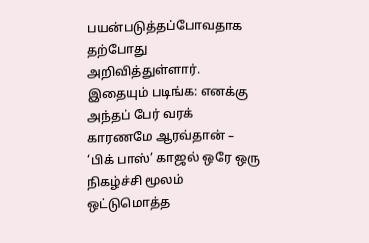பயன்படுத்தப்போவதாக தற்போது அறிவித்துள்ளார். இதையும் படிங்க: எனக்கு அந்தப் பேர் வரக் காரணமே ஆரவ்தான் – ‘பிக் பாஸ்’ காஜல் ஒரே ஒரு நிகழ்ச்சி மூலம் ஒட்டுமொத்த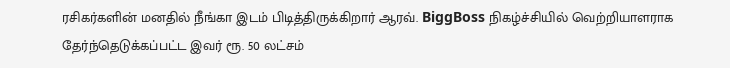ரசிகர்களின் மனதில் நீங்கா இடம் பிடித்திருக்கிறார் ஆரவ். BiggBoss நிகழ்ச்சியில் வெற்றியாளராக தேர்ந்தெடுக்கப்பட்ட இவர் ரூ. 50 லட்சம்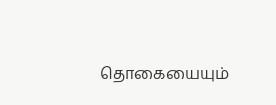தொகையையும்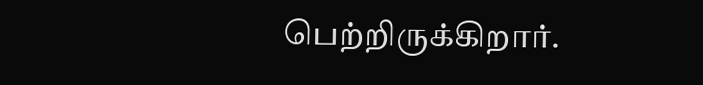பெற்றிருக்கிறார்.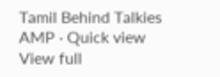Tamil Behind Talkies AMP · Quick view
View full